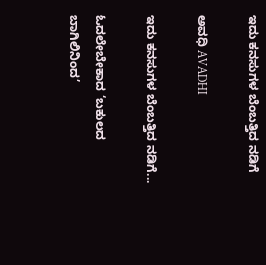ಇದು ಕನಸುಗಳ ಬೆಂಬತ್ತಿದ ನಡಿಗೆ‍

ಅವಧಿ AVADHI

ಇದು ಕನಸುಗಳ ಬೆಂಬತ್ತಿದ ನಡಿಗೆ...

ಓದಲೇಬೇಕಾದ ‘ಬಕುಲದ ಬಾಗಿಲಿನಿಂದ’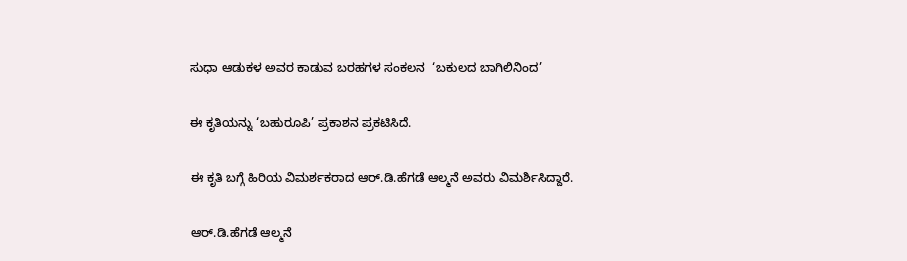ಸುಧಾ ಆಡುಕಳ ಅವರ ಕಾಡುವ ಬರಹಗಳ ಸಂಕಲನ  ‘ಬಕುಲದ ಬಾಗಿಲಿನಿಂದ’

ಈ ಕೃತಿಯನ್ನು ‘ಬಹುರೂಪಿ’ ಪ್ರಕಾಶನ ಪ್ರಕಟಿಸಿದೆ.

ಈ ಕೃತಿ ಬಗ್ಗೆ ಹಿರಿಯ ವಿಮರ್ಶಕರಾದ ಆರ್.ಡಿ.ಹೆಗಡೆ ಆಲ್ಮನೆ ಅವರು ವಿಮರ್ಶಿಸಿದ್ದಾರೆ.

ಆರ್.ಡಿ.ಹೆಗಡೆ ಆಲ್ಮನೆ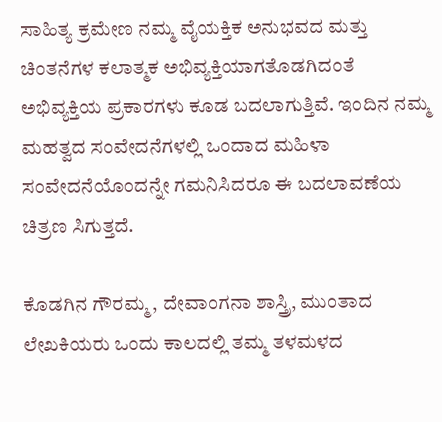ಸಾಹಿತ್ಯ ಕ್ರಮೇಣ ನಮ್ಮ ವೈಯಕ್ತಿಕ ಅನುಭವದ ಮತ್ತು ಚಿಂತನೆಗಳ ಕಲಾತ್ಮಕ ಅಭಿವ್ಯಕ್ತಿಯಾಗತೊಡಗಿದಂತೆ ಅಭಿವ್ಯಕ್ತಿಯ ಪ್ರಕಾರಗಳು ಕೂಡ ಬದಲಾಗುತ್ತಿವೆ. ಇಂದಿನ ನಮ್ಮ ಮಹತ್ವದ ಸಂವೇದನೆಗಳಲ್ಲಿ ಒಂದಾದ ಮಹಿಳಾ ಸಂವೇದನೆಯೊಂದನ್ನೇ ಗಮನಿಸಿದರೂ ಈ ಬದಲಾವಣೆಯ ಚಿತ್ರಣ ಸಿಗುತ್ತದೆ.

ಕೊಡಗಿನ ಗೌರಮ್ಮ, ದೇವಾಂಗನಾ ಶಾಸ್ತ್ರಿ, ಮುಂತಾದ ಲೇಖಕಿಯರು ಒಂದು ಕಾಲದಲ್ಲಿ ತಮ್ಮ ತಳಮಳದ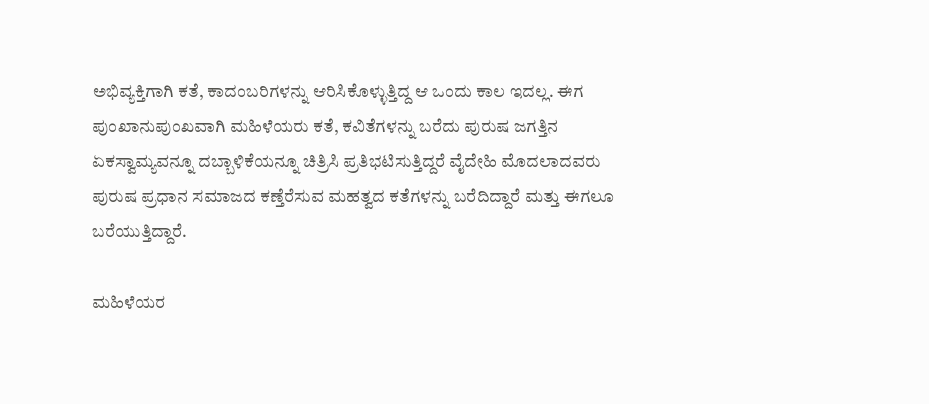ಅಭಿವ್ಯಕ್ತಿಗಾಗಿ ಕತೆ, ಕಾದಂಬರಿಗಳನ್ನು ಆರಿಸಿಕೊಳ್ಳುತ್ತಿದ್ದ ಆ ಒಂದು ಕಾಲ ಇದಲ್ಲ. ಈಗ ಪುಂಖಾನುಪುಂಖವಾಗಿ ಮಹಿಳೆಯರು ಕತೆ, ಕವಿತೆಗಳನ್ನು ಬರೆದು ಪುರುಷ ಜಗತ್ತಿನ ಏಕಸ್ವಾಮ್ಯವನ್ನೂ ದಬ್ಬಾಳಿಕೆಯನ್ನೂ ಚಿತ್ರಿಸಿ ಪ್ರತಿಭಟಿಸುತ್ತಿದ್ದರೆ ವೈದೇಹಿ ಮೊದಲಾದವರು ಪುರುಷ ಪ್ರಧಾನ ಸಮಾಜದ ಕಣ್ತೆರೆಸುವ ಮಹತ್ವದ ಕತೆಗಳನ್ನು ಬರೆದಿದ್ದಾರೆ ಮತ್ತು ಈಗಲೂ ಬರೆಯುತ್ತಿದ್ದಾರೆ.

ಮಹಿಳೆಯರ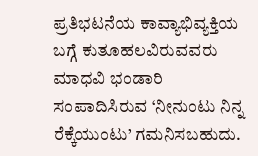ಪ್ರತಿಭಟನೆಯ ಕಾವ್ಯಾಭಿವ್ಯಕ್ತಿಯ ಬಗ್ಗೆ ಕುತೂಹಲವಿರುವವರು ಮಾಧವಿ ಭಂಡಾರಿ ಸಂಪಾದಿಸಿರುವ ‘ನೀನುಂಟು ನಿನ್ನ ರೆಕ್ಕೆಯುಂಟು’ ಗಮನಿಸಬಹುದು.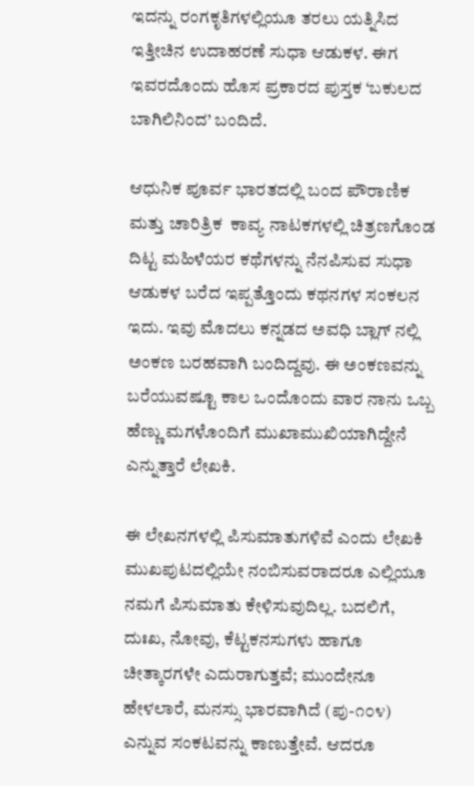ಇದನ್ನು ರಂಗಕೃತಿಗಳಲ್ಲಿಯೂ ತರಲು ಯತ್ನಿಸಿದ ಇತ್ತೀಚಿನ ಉದಾಹರಣೆ ಸುಧಾ ಆಡುಕಳ. ಈಗ ಇವರದೊಂದು ಹೊಸ ಪ್ರಕಾರದ ಪುಸ್ತಕ ‘ಬಕುಲದ ಬಾಗಿಲಿನಿಂದ’ ಬಂದಿದೆ.

ಆಧುನಿಕ ಪೂರ್ವ ಭಾರತದಲ್ಲಿ ಬಂದ ಪೌರಾಣಿಕ ಮತ್ತು ಚಾರಿತ್ರಿಕ  ಕಾವ್ಯ ನಾಟಕಗಳಲ್ಲಿ ಚಿತ್ರಣಗೊಂಡ ದಿಟ್ಟ ಮಹಿಳೆಯರ ಕಥೆಗಳನ್ನು ನೆನಪಿಸುವ ಸುಧಾ ಆಡುಕಳ ಬರೆದ ಇಪ್ಪತ್ತೊಂದು ಕಥನಗಳ ಸಂಕಲನ ಇದು. ಇವು ಮೊದಲು ಕನ್ನಡದ ಅವಧಿ ಬ್ಲಾಗ್ ನಲ್ಲಿ ಅಂಕಣ ಬರಹವಾಗಿ ಬಂದಿದ್ದವು. ಈ ಅಂಕಣವನ್ನು ಬರೆಯುವಷ್ಟೂ ಕಾಲ ಒಂದೊಂದು ವಾರ ನಾನು ಒಬ್ಬ ಹೆಣ್ಣು ಮಗಳೊಂದಿಗೆ ಮುಖಾಮುಖಿಯಾಗಿದ್ದೇನೆ ಎನ್ನುತ್ತಾರೆ ಲೇಖಕಿ.

ಈ ಲೇಖನಗಳಲ್ಲಿ ಪಿಸುಮಾತುಗಳಿವೆ ಎಂದು ಲೇಖಕಿ ಮುಖಪುಟದಲ್ಲಿಯೇ ನಂಬಿಸುವರಾದರೂ ಎಲ್ಲಿಯೂ ನಮಗೆ ಪಿಸುಮಾತು ಕೇಳಿಸುವುದಿಲ್ಲ. ಬದಲಿಗೆ, ದುಃಖ, ನೋವು, ಕೆಟ್ಟಕನಸುಗಳು ಹಾಗೂ ಚೀತ್ಕಾರಗಳೇ ಎದುರಾಗುತ್ತವೆ; ಮುಂದೇನೂ ಹೇಳಲಾರೆ, ಮನಸ್ಸು ಭಾರವಾಗಿದೆ (ಪು-೧೦೪) ಎನ್ನುವ ಸಂಕಟವನ್ನು ಕಾಣುತ್ತೇವೆ. ಆದರೂ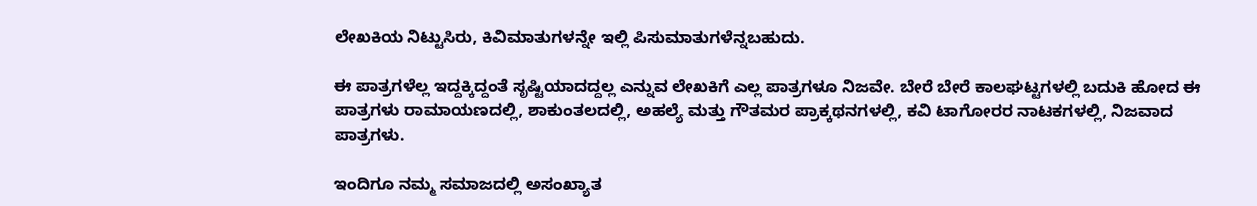ಲೇಖಕಿಯ ನಿಟ್ಟುಸಿರು, ಕಿವಿಮಾತುಗಳನ್ನೇ ಇಲ್ಲಿ ಪಿಸುಮಾತುಗಳೆನ್ನಬಹುದು.

ಈ ಪಾತ್ರಗಳೆಲ್ಲ ಇದ್ದಕ್ಕಿದ್ದಂತೆ ಸೃಷ್ಟಿಯಾದದ್ದಲ್ಲ ಎನ್ನುವ ಲೇಖಕಿಗೆ ಎಲ್ಲ ಪಾತ್ರಗಳೂ ನಿಜವೇ. ಬೇರೆ ಬೇರೆ ಕಾಲಘಟ್ಟಗಳಲ್ಲಿ ಬದುಕಿ ಹೋದ ಈ ಪಾತ್ರಗಳು ರಾಮಾಯಣದಲ್ಲಿ, ಶಾಕುಂತಲದಲ್ಲಿ, ಅಹಲ್ಯೆ ಮತ್ತು ಗೌತಮರ ಪ್ರಾಕ್ಕಥನಗಳಲ್ಲಿ, ಕವಿ ಟಾಗೋರರ ನಾಟಕಗಳಲ್ಲಿ, ನಿಜವಾದ ಪಾತ್ರಗಳು.

ಇಂದಿಗೂ ನಮ್ಮ ಸಮಾಜದಲ್ಲಿ ಅಸಂಖ್ಯಾತ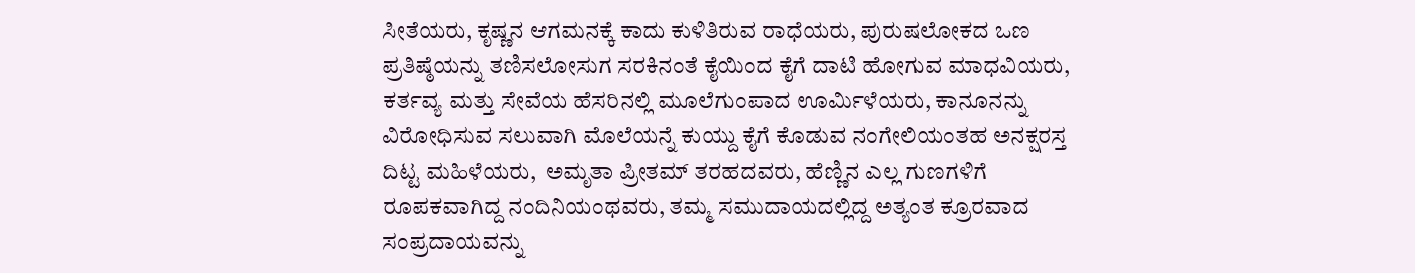ಸೀತೆಯರು, ಕೃಷ್ಣನ ಆಗಮನಕ್ಕೆ ಕಾದು ಕುಳಿತಿರುವ ರಾಧೆಯರು, ಪುರುಷಲೋಕದ ಒಣ ಪ್ರತಿಷ್ಠೆಯನ್ನು ತಣಿಸಲೋಸುಗ ಸರಕಿನಂತೆ ಕೈಯಿಂದ ಕೈಗೆ ದಾಟಿ ಹೋಗುವ ಮಾಧವಿಯರು, ಕರ್ತವ್ಯ ಮತ್ತು ಸೇವೆಯ ಹೆಸರಿನಲ್ಲಿ ಮೂಲೆಗುಂಪಾದ ಊರ್ಮಿಳೆಯರು, ಕಾನೂನನ್ನು ವಿರೋಧಿಸುವ ಸಲುವಾಗಿ ಮೊಲೆಯನ್ನೆ ಕುಯ್ದು ಕೈಗೆ ಕೊಡುವ ನಂಗೇಲಿಯಂತಹ ಅನಕ್ಷರಸ್ತ ದಿಟ್ಟ ಮಹಿಳೆಯರು,  ಅಮೃತಾ ಪ್ರೀತಮ್ ತರಹದವರು, ಹೆಣ್ಣಿನ ಎಲ್ಲ ಗುಣಗಳಿಗೆ ರೂಪಕವಾಗಿದ್ದ ನಂದಿನಿಯಂಥವರು, ತಮ್ಮ ಸಮುದಾಯದಲ್ಲಿದ್ದ ಅತ್ಯಂತ ಕ್ರೂರವಾದ ಸಂಪ್ರದಾಯವನ್ನು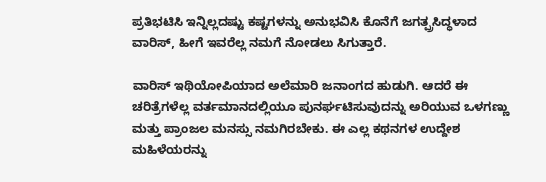ಪ್ರತಿಭಟಿಸಿ ಇನ್ನಿಲ್ಲದಷ್ಟು ಕಷ್ಟಗಳನ್ನು ಅನುಭವಿಸಿ ಕೊನೆಗೆ ಜಗತ್ಪ್ರಸಿದ್ಧಳಾದ ವಾರಿಸ್, ಹೀಗೆ ಇವರೆಲ್ಲ ನಮಗೆ ನೋಡಲು ಸಿಗುತ್ತಾರೆ.

ವಾರಿಸ್ ಇಥಿಯೋಪಿಯಾದ ಅಲೆಮಾರಿ ಜನಾಂಗದ ಹುಡುಗಿ. ಆದರೆ ಈ ಚರಿತ್ರೆಗಳೆಲ್ಲ ವರ್ತಮಾನದಲ್ಲಿಯೂ ಪುನರ್ಘಟಿಸುವುದನ್ನು ಅರಿಯುವ ಒಳಗಣ್ಣು ಮತ್ತು ಪ್ರಾಂಜಲ ಮನಸ್ಸು ನಮಗಿರಬೇಕು. ಈ ಎಲ್ಲ ಕಥನಗಳ ಉದ್ದೇಶ ಮಹಿಳೆಯರನ್ನು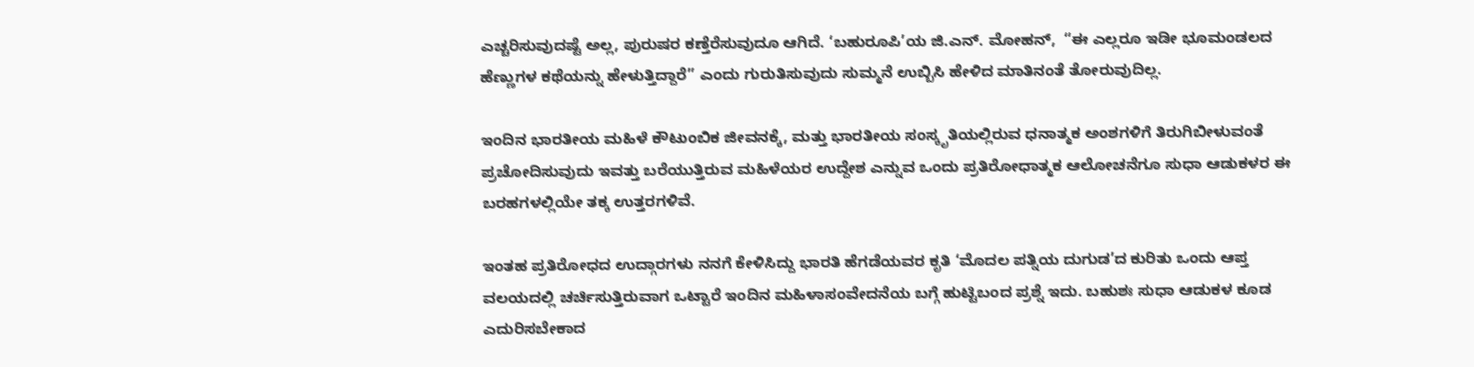ಎಚ್ಚರಿಸುವುದಷ್ಟೆ ಅಲ್ಲ, ಪುರುಷರ ಕಣ್ತೆರೆಸುವುದೂ ಆಗಿದೆ. ‘ಬಹುರೂಪಿ’ಯ ಜಿ.ಎನ್. ಮೋಹನ್,  “ಈ ಎಲ್ಲರೂ ಇಡೀ ಭೂಮಂಡಲದ ಹೆಣ್ಣುಗಳ ಕಥೆಯನ್ನು ಹೇಳುತ್ತಿದ್ದಾರೆ” ಎಂದು ಗುರುತಿಸುವುದು ಸುಮ್ಮನೆ ಉಬ್ಬಿಸಿ ಹೇಳಿದ ಮಾತಿನಂತೆ ತೋರುವುದಿಲ್ಲ.

ಇಂದಿನ ಭಾರತೀಯ ಮಹಿಳೆ ಕೌಟುಂಬಿಕ ಜೀವನಕ್ಕೆ, ಮತ್ತು ಭಾರತೀಯ ಸಂಸ್ಕೃತಿಯಲ್ಲಿರುವ ಧನಾತ್ಮಕ ಅಂಶಗಳಿಗೆ ತಿರುಗಿಬೀಳುವಂತೆ ಪ್ರಚೋದಿಸುವುದು ಇವತ್ತು ಬರೆಯುತ್ತಿರುವ ಮಹಿಳೆಯರ ಉದ್ದೇಶ ಎನ್ನುವ ಒಂದು ಪ್ರತಿರೋಧಾತ್ಮಕ ಆಲೋಚನೆಗೂ ಸುಧಾ ಆಡುಕಳರ ಈ ಬರಹಗಳಲ್ಲಿಯೇ ತಕ್ಕ ಉತ್ತರಗಳಿವೆ.

ಇಂತಹ ಪ್ರತಿರೋಧದ ಉದ್ಗಾರಗಳು ನನಗೆ ಕೇಳಿಸಿದ್ದು ಭಾರತಿ ಹೆಗಡೆಯವರ ಕೃತಿ ‘ಮೊದಲ ಪತ್ನಿಯ ದುಗುಡ’ದ ಕುರಿತು ಒಂದು ಆಪ್ತ ವಲಯದಲ್ಲಿ ಚರ್ಚಿಸುತ್ತಿರುವಾಗ ಒಟ್ಟಾರೆ ಇಂದಿನ ಮಹಿಳಾಸಂವೇದನೆಯ ಬಗ್ಗೆ ಹುಟ್ಟಿಬಂದ ಪ್ರಶ್ನೆ ಇದು. ಬಹುಶಃ ಸುಧಾ ಆಡುಕಳ ಕೂಡ ಎದುರಿಸಬೇಕಾದ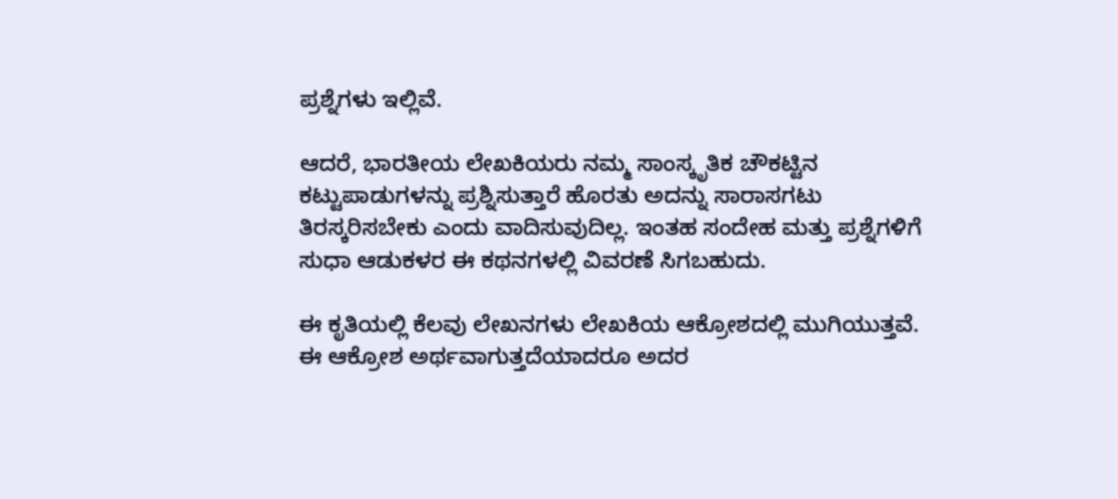ಪ್ರಶ್ನೆಗಳು ಇಲ್ಲಿವೆ.

ಆದರೆ, ಭಾರತೀಯ ಲೇಖಕಿಯರು ನಮ್ಮ ಸಾಂಸ್ಕೃತಿಕ ಚೌಕಟ್ಟಿನ ಕಟ್ಟುಪಾಡುಗಳನ್ನು ಪ್ರಶ್ನಿಸುತ್ತಾರೆ ಹೊರತು ಅದನ್ನು ಸಾರಾಸಗಟು ತಿರಸ್ಕರಿಸಬೇಕು ಎಂದು ವಾದಿಸುವುದಿಲ್ಲ. ಇಂತಹ ಸಂದೇಹ ಮತ್ತು ಪ್ರಶ್ನೆಗಳಿಗೆ ಸುಧಾ ಆಡುಕಳರ ಈ ಕಥನಗಳಲ್ಲಿ ವಿವರಣೆ ಸಿಗಬಹುದು.

ಈ ಕೃತಿಯಲ್ಲಿ ಕೆಲವು ಲೇಖನಗಳು ಲೇಖಕಿಯ ಆಕ್ರೋಶದಲ್ಲಿ ಮುಗಿಯುತ್ತವೆ. ಈ ಆಕ್ರೋಶ ಅರ್ಥವಾಗುತ್ತದೆಯಾದರೂ ಅದರ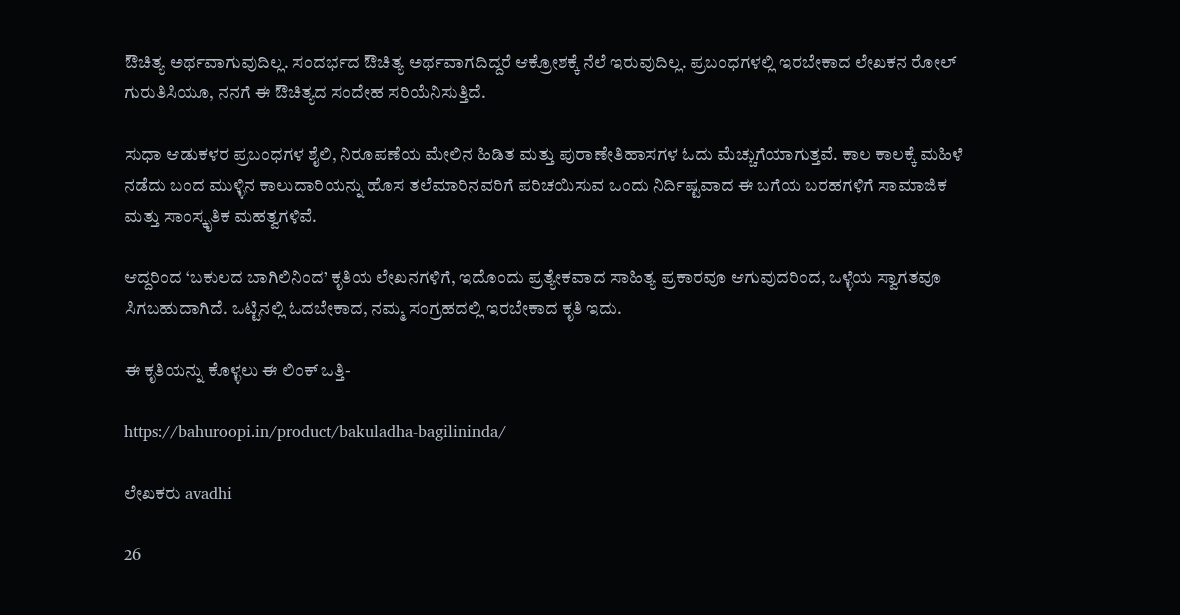ಔಚಿತ್ಯ ಅರ್ಥವಾಗುವುದಿಲ್ಲ. ಸಂದರ್ಭದ ಔಚಿತ್ಯ ಅರ್ಥವಾಗದಿದ್ದರೆ ಆಕ್ರೋಶಕ್ಕೆ ನೆಲೆ ಇರುವುದಿಲ್ಲ. ಪ್ರಬಂಧಗಳಲ್ಲಿ ಇರಬೇಕಾದ ಲೇಖಕನ ರೋಲ್ ಗುರುತಿಸಿಯೂ, ನನಗೆ ಈ ಔಚಿತ್ಯದ ಸಂದೇಹ ಸರಿಯೆನಿಸುತ್ತಿದೆ.

ಸುಧಾ ಆಡುಕಳರ ಪ್ರಬಂಧಗಳ ಶೈಲಿ, ನಿರೂಪಣೆಯ ಮೇಲಿನ ಹಿಡಿತ ಮತ್ತು ಪುರಾಣೇತಿಹಾಸಗಳ ಓದು ಮೆಚ್ಚುಗೆಯಾಗುತ್ತವೆ. ಕಾಲ ಕಾಲಕ್ಕೆ ಮಹಿಳೆ ನಡೆದು ಬಂದ ಮುಳ್ಳಿನ ಕಾಲುದಾರಿಯನ್ನು ಹೊಸ ತಲೆಮಾರಿನವರಿಗೆ ಪರಿಚಯಿಸುವ ಒಂದು ನಿರ್ದಿಷ್ಟವಾದ ಈ ಬಗೆಯ ಬರಹಗಳಿಗೆ ಸಾಮಾಜಿಕ ಮತ್ತು ಸಾಂಸ್ಕೃತಿಕ ಮಹತ್ವಗಳಿವೆ.

ಆದ್ದರಿಂದ ‘ಬಕುಲದ ಬಾಗಿಲಿನಿಂದ’ ಕೃತಿಯ ಲೇಖನಗಳಿಗೆ, ಇದೊಂದು ಪ್ರತ್ಯೇಕವಾದ ಸಾಹಿತ್ಯ ಪ್ರಕಾರವೂ ಆಗುವುದರಿಂದ, ಒಳ್ಳೆಯ ಸ್ವಾಗತವೂ ಸಿಗಬಹುದಾಗಿದೆ. ಒಟ್ಟಿನಲ್ಲಿ ಓದಬೇಕಾದ, ನಮ್ಮ ಸಂಗ್ರಹದಲ್ಲಿ ಇರಬೇಕಾದ ಕೃತಿ ಇದು.

ಈ ಕೃತಿಯನ್ನು ಕೊಳ್ಳಲು ಈ ಲಿಂಕ್ ಒತ್ತಿ-

https://bahuroopi.in/product/bakuladha-bagilininda/

ಲೇಖಕರು avadhi

26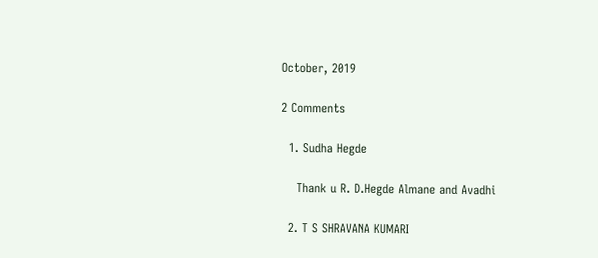October, 2019

2 Comments

  1. Sudha Hegde

    Thank u R. D.Hegde Almane and Avadhi

  2. T S SHRAVANA KUMARI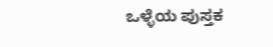ಒಳ್ಳೆಯ ಪುಸ್ತಕ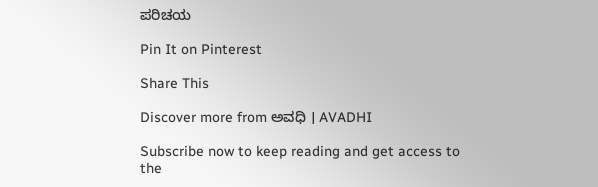ಪರಿಚಯ

Pin It on Pinterest

Share This

Discover more from ಅವಧಿ । AVADHI

Subscribe now to keep reading and get access to the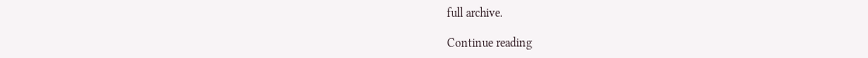full archive.

Continue reading